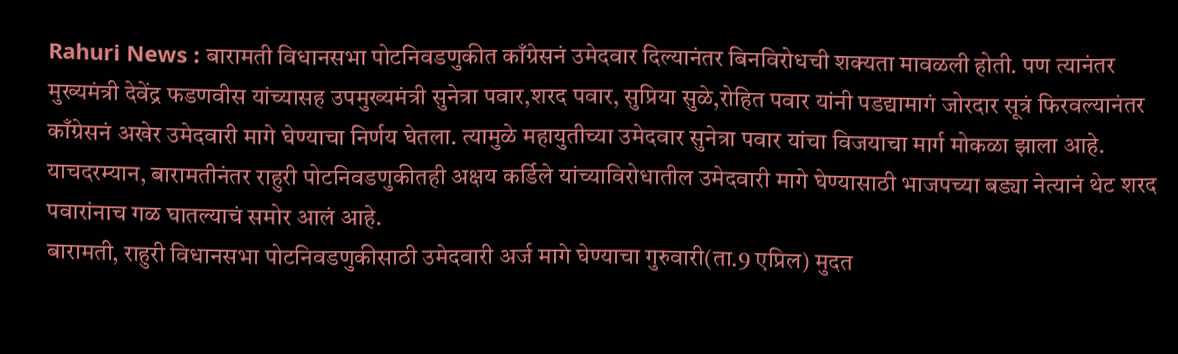Rahuri News : बारामती विधानसभा पोटनिवडणुकीत काँग्रेसनं उमेदवार दिल्यानंतर बिनविरोधची शक्यता मावळली होती. पण त्यानंतर मुख्यमंत्री देवेंद्र फडणवीस यांच्यासह उपमुख्यमंत्री सुनेत्रा पवार,शरद पवार, सुप्रिया सुळे,रोहित पवार यांनी पडद्यामागं जोरदार सूत्रं फिरवल्यानंतर काँग्रेसनं अखेर उमेदवारी मागे घेण्याचा निर्णय घेतला. त्यामुळे महायुतीच्या उमेदवार सुनेत्रा पवार यांचा विजयाचा मार्ग मोकळा झाला आहे. याचदरम्यान, बारामतीनंतर राहुरी पोटनिवडणुकीतही अक्षय कर्डिले यांच्याविरोधातील उमेदवारी मागे घेण्यासाठी भाजपच्या बड्या नेत्यानं थेट शरद पवारांनाच गळ घातल्याचं समोर आलं आहे.
बारामती, राहुरी विधानसभा पोटनिवडणुकीसाठी उमेदवारी अर्ज मागे घेण्याचा गुरुवारी(ता.9 एप्रिल) मुदत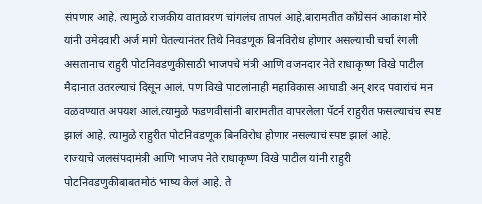संपणार आहे. त्यामुळे राजकीय वातावरण चांगलंच तापलं आहे.बारामतीत काँग्रेसनं आकाश मोरे यांनी उमेदवारी अर्ज मागे घेतल्यानंतर तिथे निवडणूक बिनविरोध होणार असल्याची चर्चा रंगली असतानाच राहुरी पोटनिवडणुकीसाठी भाजपचे मंत्री आणि वजनदार नेते राधाकृष्ण विखे पाटील मैदानात उतरल्याचं दिसून आलं. पण विखे पाटलांनाही महाविकास आघाडी अन् शरद पवारांचं मन वळवण्यात अपयश आलं.त्यामुळे फडणवीसांनी बारामतीत वापरलेला पॅटर्न राहुरीत फसल्याचंच स्पष्ट झालं आहे. त्यामुळे राहुरीत पोटनिवडणूक बिनविरोध होणार नसल्याचं स्पष्ट झालं आहे.
राज्याचे जलसंपदामंत्री आणि भाजप नेते राधाकृष्ण विखे पाटील यांनी राहुरी पोटनिवडणुकीबाबतमोठं भाष्य केलं आहे. ते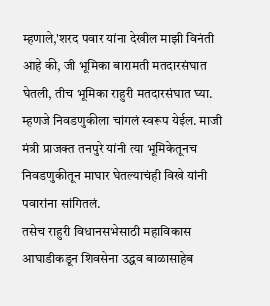म्हणाले,'शरद पवार यांना देखील माझी विनंती आहे की, जी भूमिका बारामती मतदारसंघात घेतली, तीच भूमिका राहुरी मतदारसंघात घ्या. म्हणजे निवडणुकीला चांगलं स्वरूप येईल. माजी मंत्री प्राजक्त तनपुरे यांनी त्या भूमिकेतूनच निवडणुकीतून माघार घेतल्याचंही विखे यांनी पवारांना सांगितलं.
तसेच राहुरी विधानसभेसाठी महाविकास आघाडीकडून शिवसेना उद्धव बाळासाहेब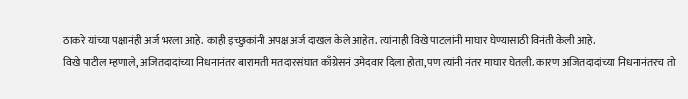ठाकरे यांच्या पक्षानंही अर्ज भरला आहे. काही इच्छुकांनी अपक्ष अर्ज दाखल केले आहेत. त्यांनाही विखे पाटलांनी माघार घेण्यासाठी विनंती केली आहे.
विखे पाटील म्हणाले, अजितदादांच्या निधनानंतर बारामती मतदारसंघात काँग्रेसनं उमेदवार दिला होता,पण त्यांनी नंतर माघार घेतली. कारण अजितदादांच्या निधनानंतरच तो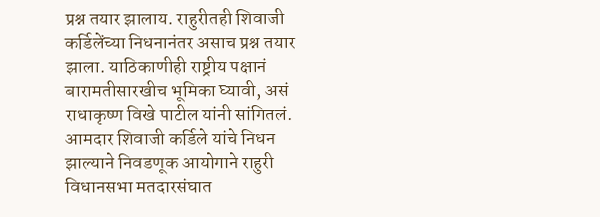प्रश्न तयार झालाय. राहुरीतही शिवाजी कर्डिलेंच्या निधनानंतर असाच प्रश्न तयार झाला. याठिकाणीही राष्ट्रीय पक्षानं बारामतीसारखीच भूमिका घ्यावी, असं राधाकृष्ण विखे पाटील यांनी सांगितलं.
आमदार शिवाजी कर्डिले यांचे निधन झाल्याने निवडणूक आयोगाने राहुरी विधानसभा मतदारसंघात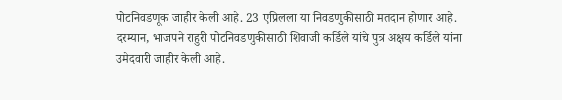पोटनिवडणूक जाहीर केली आहे. 23 एप्रिलला या निवडणुकीसाठी मतदान होणार आहे. दरम्यान, भाजपने राहुरी पोटनिवडणुकीसाठी शिवाजी कर्डिले यांचे पुत्र अक्षय कर्डिले यांना उमेदवारी जाहीर केली आहे.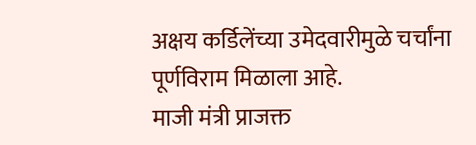अक्षय कर्डिलेंच्या उमेदवारीमुळे चर्चांना पूर्णविराम मिळाला आहे.
माजी मंत्री प्राजक्त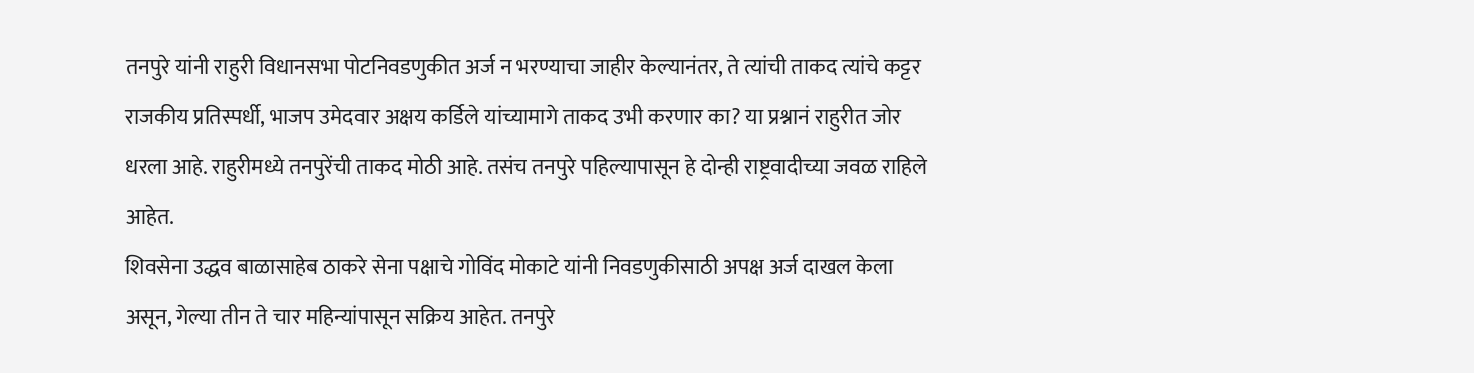तनपुरे यांनी राहुरी विधानसभा पोटनिवडणुकीत अर्ज न भरण्याचा जाहीर केल्यानंतर, ते त्यांची ताकद त्यांचे कट्टर राजकीय प्रतिस्पर्धी, भाजप उमेदवार अक्षय कर्डिले यांच्यामागे ताकद उभी करणार का? या प्रश्नानं राहुरीत जोर धरला आहे. राहुरीमध्ये तनपुरेंची ताकद मोठी आहे. तसंच तनपुरे पहिल्यापासून हे दोन्ही राष्ट्रवादीच्या जवळ राहिले आहेत.
शिवसेना उद्धव बाळासाहेब ठाकरे सेना पक्षाचे गोविंद मोकाटे यांनी निवडणुकीसाठी अपक्ष अर्ज दाखल केला असून, गेल्या तीन ते चार महिन्यांपासून सक्रिय आहेत. तनपुरे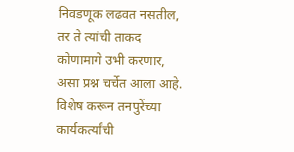निवडणूक लढवत नसतील, तर ते त्यांची ताकद कोणामागे उभी करणार, असा प्रश्न चर्चेत आला आहे. विशेष करून तनपुरेंच्या कार्यकर्त्यांची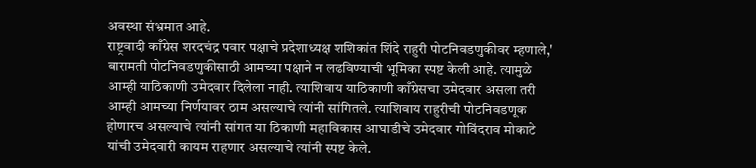अवस्था संभ्रमात आहे.
राष्ट्रवादी काँग्रेस शरदचंद्र पवार पक्षाचे प्रदेशाध्यक्ष शशिकांत शिंदे राहुरी पोटनिवडणुकीवर म्हणाले,' बारामती पोटनिवडणुकीसाठी आमच्या पक्षाने न लढविण्याची भूमिका स्पष्ट केली आहे. त्यामुळे आम्ही याठिकाणी उमेदवार दिलेला नाही. त्याशिवाय याठिकाणी काँग्रेसचा उमेदवार असला तरी आम्ही आमच्या निर्णयावर ठाम असल्याचे त्यांनी सांगितले. त्याशिवाय राहुरीची पोटनिवडणूक होणारच असल्याचे त्यांनी सांगत या ठिकाणी महाविकास आघाडीचे उमेदवार गोविंदराव मोकाटे यांची उमेदवारी कायम राहणार असल्याचे त्यांनी स्पष्ट केले.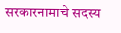सरकारनामाचे सदस्य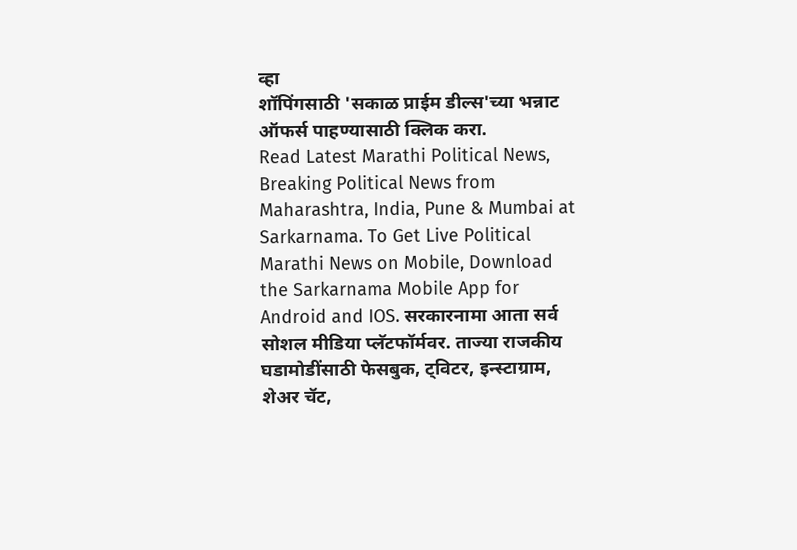व्हा
शॉपिंगसाठी 'सकाळ प्राईम डील्स'च्या भन्नाट ऑफर्स पाहण्यासाठी क्लिक करा.
Read Latest Marathi Political News, Breaking Political News from Maharashtra, India, Pune & Mumbai at Sarkarnama. To Get Live Political Marathi News on Mobile, Download the Sarkarnama Mobile App for Android and IOS. सरकारनामा आता सर्व सोशल मीडिया प्लॅटफॉर्मवर. ताज्या राजकीय घडामोडींसाठी फेसबुक, ट्विटर, इन्स्टाग्राम, शेअर चॅट,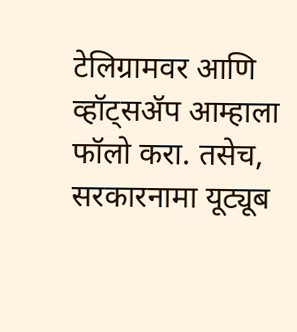टेलिग्रामवर आणि व्हॉट्सॲप आम्हाला फॉलो करा. तसेच, सरकारनामा यूट्यूब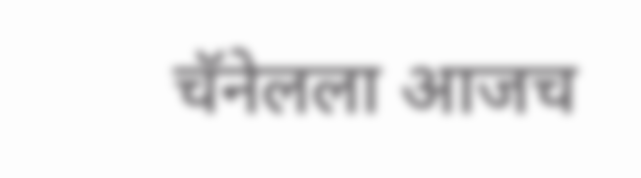चॅनेलला आजच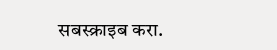सबस्क्राइब करा.